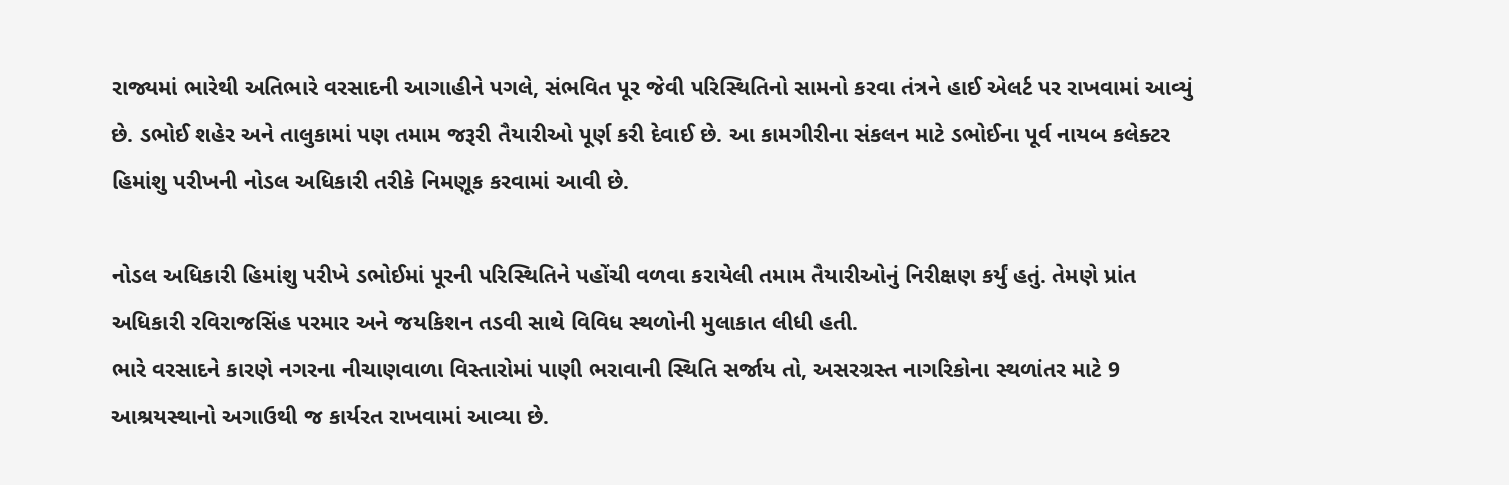રાજ્યમાં ભારેથી અતિભારે વરસાદની આગાહીને પગલે, સંભવિત પૂર જેવી પરિસ્થિતિનો સામનો કરવા તંત્રને હાઈ એલર્ટ પર રાખવામાં આવ્યું છે. ડભોઈ શહેર અને તાલુકામાં પણ તમામ જરૂરી તૈયારીઓ પૂર્ણ કરી દેવાઈ છે. આ કામગીરીના સંકલન માટે ડભોઈના પૂર્વ નાયબ કલેક્ટર હિમાંશુ પરીખની નોડલ અધિકારી તરીકે નિમણૂક કરવામાં આવી છે.

નોડલ અધિકારી હિમાંશુ પરીખે ડભોઈમાં પૂરની પરિસ્થિતિને પહોંચી વળવા કરાયેલી તમામ તૈયારીઓનું નિરીક્ષણ કર્યું હતું. તેમણે પ્રાંત અધિકારી રવિરાજસિંહ પરમાર અને જયકિશન તડવી સાથે વિવિધ સ્થળોની મુલાકાત લીધી હતી.
ભારે વરસાદને કારણે નગરના નીચાણવાળા વિસ્તારોમાં પાણી ભરાવાની સ્થિતિ સર્જાય તો, અસરગ્રસ્ત નાગરિકોના સ્થળાંતર માટે 9 આશ્રયસ્થાનો અગાઉથી જ કાર્યરત રાખવામાં આવ્યા છે.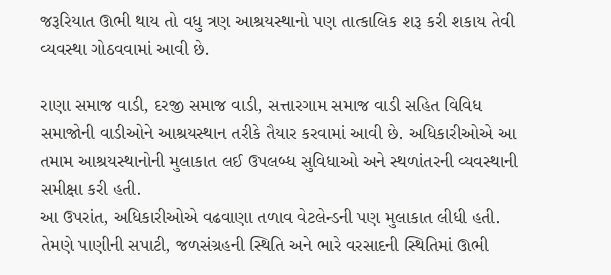જરૂરિયાત ઊભી થાય તો વધુ ત્રણ આશ્રયસ્થાનો પણ તાત્કાલિક શરૂ કરી શકાય તેવી વ્યવસ્થા ગોઠવવામાં આવી છે.

રાણા સમાજ વાડી, દરજી સમાજ વાડી, સત્તારગામ સમાજ વાડી સહિત વિવિધ સમાજોની વાડીઓને આશ્રયસ્થાન તરીકે તૈયાર કરવામાં આવી છે. અધિકારીઓએ આ તમામ આશ્રયસ્થાનોની મુલાકાત લઈ ઉપલબ્ધ સુવિધાઓ અને સ્થળાંતરની વ્યવસ્થાની સમીક્ષા કરી હતી.
આ ઉપરાંત, અધિકારીઓએ વઢવાણા તળાવ વેટલેન્ડની પણ મુલાકાત લીધી હતી. તેમણે પાણીની સપાટી, જળસંગ્રહની સ્થિતિ અને ભારે વરસાદની સ્થિતિમાં ઊભી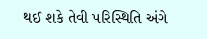થઈ શકે તેવી પરિસ્થિતિ અંગે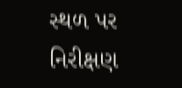સ્થળ પર નિરીક્ષણ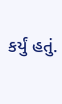કર્યું હતું.